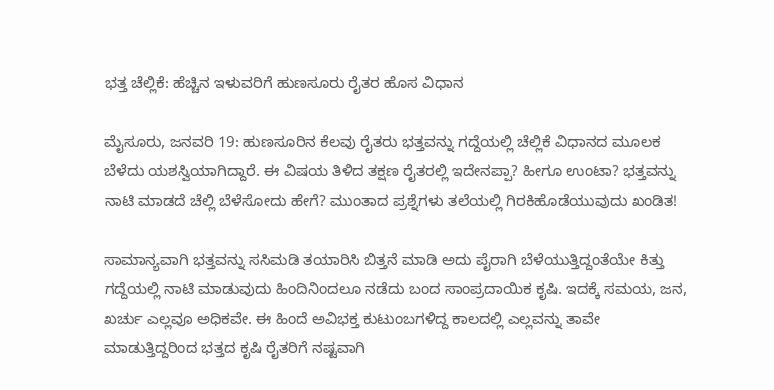ಭತ್ತ ಚೆಲ್ಲಿಕೆ: ಹೆಚ್ಚಿನ ಇಳುವರಿಗೆ ಹುಣಸೂರು ರೈತರ ಹೊಸ ವಿಧಾನ

ಮೈಸೂರು, ಜನವರಿ 19: ಹುಣಸೂರಿನ ಕೆಲವು ರೈತರು ಭತ್ತವನ್ನು ಗದ್ದೆಯಲ್ಲಿ ಚೆಲ್ಲಿಕೆ ವಿಧಾನದ ಮೂಲಕ ಬೆಳೆದು ಯಶಸ್ವಿಯಾಗಿದ್ದಾರೆ. ಈ ವಿಷಯ ತಿಳಿದ ತಕ್ಷಣ ರೈತರಲ್ಲಿ ಇದೇನಪ್ಪಾ? ಹೀಗೂ ಉಂಟಾ? ಭತ್ತವನ್ನು ನಾಟಿ ಮಾಡದೆ ಚೆಲ್ಲಿ ಬೆಳೆಸೋದು ಹೇಗೆ? ಮುಂತಾದ ಪ್ರಶ್ನೆಗಳು ತಲೆಯಲ್ಲಿ ಗಿರಕಿಹೊಡೆಯುವುದು ಖಂಡಿತ!

ಸಾಮಾನ್ಯವಾಗಿ ಭತ್ತವನ್ನು ಸಸಿಮಡಿ ತಯಾರಿಸಿ ಬಿತ್ತನೆ ಮಾಡಿ ಅದು ಪೈರಾಗಿ ಬೆಳೆಯುತ್ತಿದ್ದಂತೆಯೇ ಕಿತ್ತು ಗದ್ದೆಯಲ್ಲಿ ನಾಟಿ ಮಾಡುವುದು ಹಿಂದಿನಿಂದಲೂ ನಡೆದು ಬಂದ ಸಾಂಪ್ರದಾಯಿಕ ಕೃಷಿ. ಇದಕ್ಕೆ ಸಮಯ, ಜನ, ಖರ್ಚು ಎಲ್ಲವೂ ಅಧಿಕವೇ. ಈ ಹಿಂದೆ ಅವಿಭಕ್ತ ಕುಟುಂಬಗಳಿದ್ದ ಕಾಲದಲ್ಲಿ ಎಲ್ಲವನ್ನು ತಾವೇ ಮಾಡುತ್ತಿದ್ದರಿಂದ ಭತ್ತದ ಕೃಷಿ ರೈತರಿಗೆ ನಷ್ಟವಾಗಿ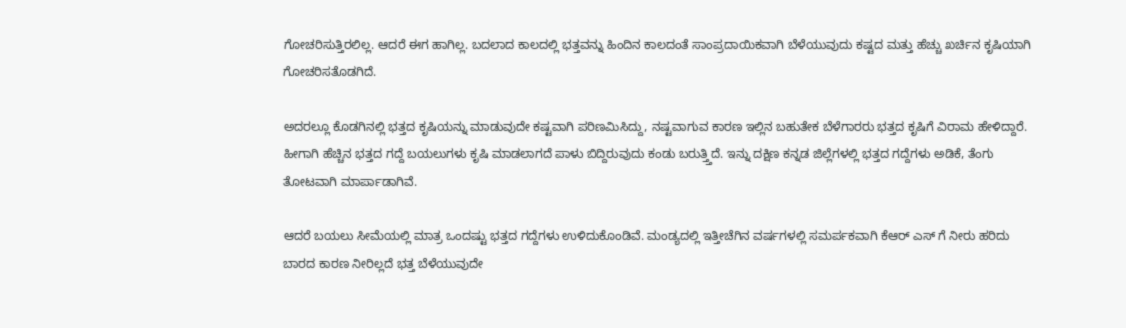ಗೋಚರಿಸುತ್ತಿರಲಿಲ್ಲ. ಆದರೆ ಈಗ ಹಾಗಿಲ್ಲ. ಬದಲಾದ ಕಾಲದಲ್ಲಿ ಭತ್ತವನ್ನು ಹಿಂದಿನ ಕಾಲದಂತೆ ಸಾಂಪ್ರದಾಯಿಕವಾಗಿ ಬೆಳೆಯುವುದು ಕಷ್ಟದ ಮತ್ತು ಹೆಚ್ಚು ಖರ್ಚಿನ ಕೃಷಿಯಾಗಿ ಗೋಚರಿಸತೊಡಗಿದೆ.

ಅದರಲ್ಲೂ ಕೊಡಗಿನಲ್ಲಿ ಭತ್ತದ ಕೃಷಿಯನ್ನು ಮಾಡುವುದೇ ಕಷ್ಟವಾಗಿ ಪರಿಣಮಿಸಿದ್ದು, ನಷ್ಟವಾಗುವ ಕಾರಣ ಇಲ್ಲಿನ ಬಹುತೇಕ ಬೆಳೆಗಾರರು ಭತ್ತದ ಕೃಷಿಗೆ ವಿರಾಮ ಹೇಳಿದ್ದಾರೆ. ಹೀಗಾಗಿ ಹೆಚ್ಚಿನ ಭತ್ತದ ಗದ್ದೆ ಬಯಲುಗಳು ಕೃಷಿ ಮಾಡಲಾಗದೆ ಪಾಳು ಬಿದ್ದಿರುವುದು ಕಂಡು ಬರುತ್ತ್ತಿದೆ. ಇನ್ನು ದಕ್ಷಿಣ ಕನ್ನಡ ಜಿಲ್ಲೆಗಳಲ್ಲಿ ಭತ್ತದ ಗದ್ದೆಗಳು ಅಡಿಕೆ, ತೆಂಗು ತೋಟವಾಗಿ ಮಾರ್ಪಾಡಾಗಿವೆ.

ಆದರೆ ಬಯಲು ಸೀಮೆಯಲ್ಲಿ ಮಾತ್ರ ಒಂದಷ್ಟು ಭತ್ತದ ಗದ್ದೆಗಳು ಉಳಿದುಕೊಂಡಿವೆ. ಮಂಡ್ಯದಲ್ಲಿ ಇತ್ತೀಚೆಗಿನ ವರ್ಷಗಳಲ್ಲಿ ಸಮರ್ಪಕವಾಗಿ ಕೆಆರ್ ಎಸ್‍ ಗೆ ನೀರು ಹರಿದು ಬಾರದ ಕಾರಣ ನೀರಿಲ್ಲದೆ ಭತ್ತ ಬೆಳೆಯುವುದೇ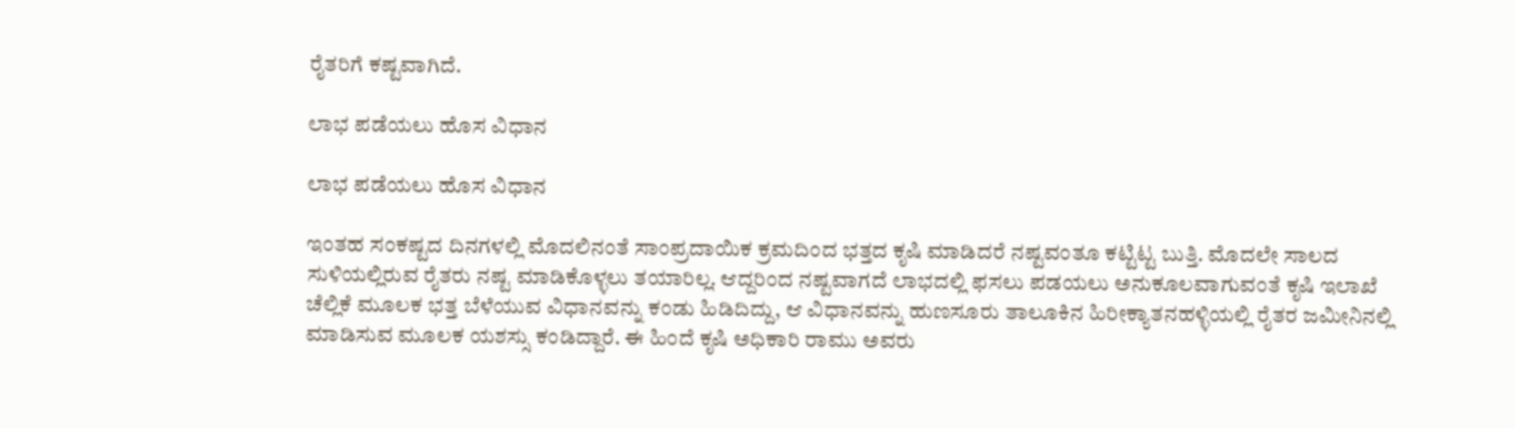ರೈತರಿಗೆ ಕಷ್ಟವಾಗಿದೆ.

ಲಾಭ ಪಡೆಯಲು ಹೊಸ ವಿಧಾನ

ಲಾಭ ಪಡೆಯಲು ಹೊಸ ವಿಧಾನ

ಇಂತಹ ಸಂಕಷ್ಟದ ದಿನಗಳಲ್ಲಿ ಮೊದಲಿನಂತೆ ಸಾಂಪ್ರದಾಯಿಕ ಕ್ರಮದಿಂದ ಭತ್ತದ ಕೃಷಿ ಮಾಡಿದರೆ ನಷ್ಟವಂತೂ ಕಟ್ಟಿಟ್ಟ ಬುತ್ತಿ. ಮೊದಲೇ ಸಾಲದ ಸುಳಿಯಲ್ಲಿರುವ ರೈತರು ನಷ್ಟ ಮಾಡಿಕೊಳ್ಳಲು ತಯಾರಿಲ್ಲ. ಆದ್ದರಿಂದ ನಷ್ಟವಾಗದೆ ಲಾಭದಲ್ಲಿ ಫಸಲು ಪಡಯಲು ಅನುಕೂಲವಾಗುವಂತೆ ಕೃಷಿ ಇಲಾಖೆ ಚೆಲ್ಲಿಕೆ ಮೂಲಕ ಭತ್ತ ಬೆಳೆಯುವ ವಿಧಾನವನ್ನು ಕಂಡು ಹಿಡಿದಿದ್ದು, ಆ ವಿಧಾನವನ್ನು ಹುಣಸೂರು ತಾಲೂಕಿನ ಹಿರೀಕ್ಯಾತನಹಳ್ಳಿಯಲ್ಲಿ ರೈತರ ಜಮೀನಿನಲ್ಲಿ ಮಾಡಿಸುವ ಮೂಲಕ ಯಶಸ್ಸು ಕಂಡಿದ್ದಾರೆ. ಈ ಹಿಂದೆ ಕೃಷಿ ಅಧಿಕಾರಿ ರಾಮು ಅವರು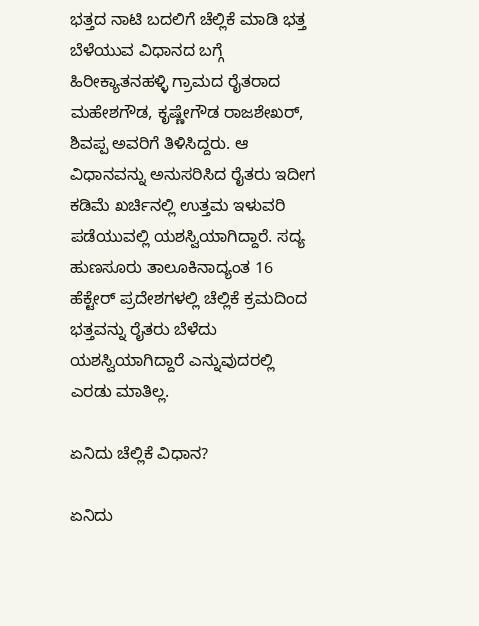ಭತ್ತದ ನಾಟಿ ಬದಲಿಗೆ ಚೆಲ್ಲಿಕೆ ಮಾಡಿ ಭತ್ತ ಬೆಳೆಯುವ ವಿಧಾನದ ಬಗ್ಗೆ ಹಿರೀಕ್ಯಾತನಹಳ್ಳಿ ಗ್ರಾಮದ ರೈತರಾದ ಮಹೇಶಗೌಡ, ಕೃಷ್ಣೇಗೌಡ ರಾಜಶೇಖರ್, ಶಿವಪ್ಪ ಅವರಿಗೆ ತಿಳಿಸಿದ್ದರು. ಆ ವಿಧಾನವನ್ನು ಅನುಸರಿಸಿದ ರೈತರು ಇದೀಗ ಕಡಿಮೆ ಖರ್ಚಿನಲ್ಲಿ ಉತ್ತಮ ಇಳುವರಿ ಪಡೆಯುವಲ್ಲಿ ಯಶಸ್ವಿಯಾಗಿದ್ದಾರೆ. ಸದ್ಯ ಹುಣಸೂರು ತಾಲೂಕಿನಾದ್ಯಂತ 16 ಹೆಕ್ಟೇರ್ ಪ್ರದೇಶಗಳಲ್ಲಿ ಚೆಲ್ಲಿಕೆ ಕ್ರಮದಿಂದ ಭತ್ತವನ್ನು ರೈತರು ಬೆಳೆದು ಯಶಸ್ವಿಯಾಗಿದ್ದಾರೆ ಎನ್ನುವುದರಲ್ಲಿ ಎರಡು ಮಾತಿಲ್ಲ.

ಏನಿದು ಚೆಲ್ಲಿಕೆ ವಿಧಾನ?

ಏನಿದು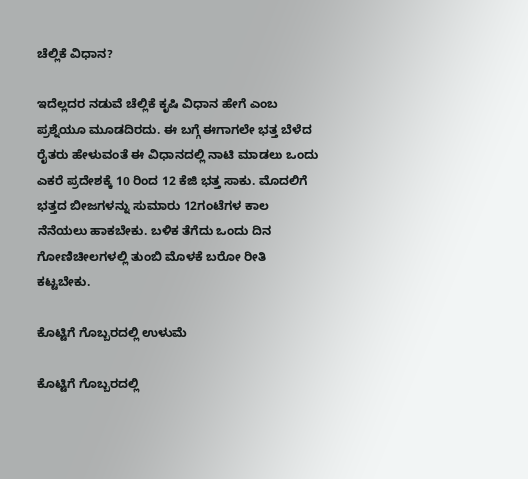ಚೆಲ್ಲಿಕೆ ವಿಧಾನ?

ಇದೆಲ್ಲದರ ನಡುವೆ ಚೆಲ್ಲಿಕೆ ಕೃಷಿ ವಿಧಾನ ಹೇಗೆ ಎಂಬ ಪ್ರಶ್ನೆಯೂ ಮೂಡದಿರದು. ಈ ಬಗ್ಗೆ ಈಗಾಗಲೇ ಭತ್ತ ಬೆಳೆದ ರೈತರು ಹೇಳುವಂತೆ ಈ ವಿಧಾನದಲ್ಲಿ ನಾಟಿ ಮಾಡಲು ಒಂದು ಎಕರೆ ಪ್ರದೇಶಕ್ಕೆ 10 ರಿಂದ 12 ಕೆಜಿ ಭತ್ತ ಸಾಕು. ಮೊದಲಿಗೆ ಭತ್ತದ ಬೀಜಗಳನ್ನು ಸುಮಾರು 12ಗಂಟೆಗಳ ಕಾಲ ನೆನೆಯಲು ಹಾಕಬೇಕು. ಬಳಿಕ ತೆಗೆದು ಒಂದು ದಿನ ಗೋಣಿಚೀಲಗಳಲ್ಲಿ ತುಂಬಿ ಮೊಳಕೆ ಬರೋ ರೀತಿ ಕಟ್ಟಬೇಕು.

ಕೊಟ್ಟಿಗೆ ಗೊಬ್ಬರದಲ್ಲಿ ಉಳುಮೆ

ಕೊಟ್ಟಿಗೆ ಗೊಬ್ಬರದಲ್ಲಿ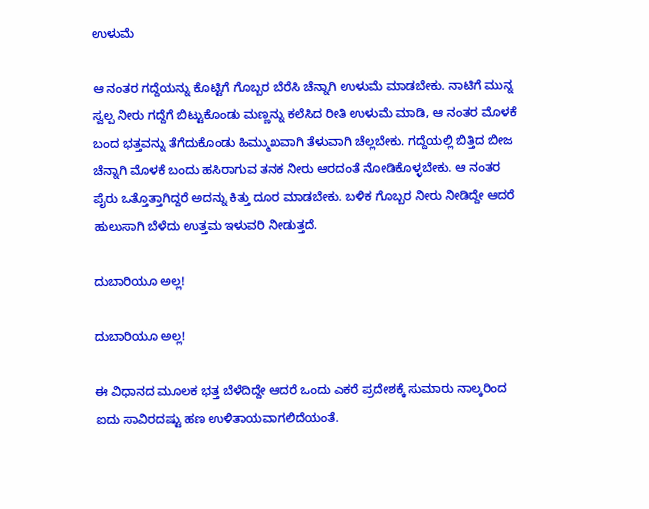ಉಳುಮೆ

ಆ ನಂತರ ಗದ್ದೆಯನ್ನು ಕೊಟ್ಟಿಗೆ ಗೊಬ್ಬರ ಬೆರೆಸಿ ಚೆನ್ನಾಗಿ ಉಳುಮೆ ಮಾಡಬೇಕು. ನಾಟಿಗೆ ಮುನ್ನ ಸ್ವಲ್ಪ ನೀರು ಗದ್ದೆಗೆ ಬಿಟ್ಟುಕೊಂಡು ಮಣ್ಣನ್ನು ಕಲೆಸಿದ ರೀತಿ ಉಳುಮೆ ಮಾಡಿ, ಆ ನಂತರ ಮೊಳಕೆ ಬಂದ ಭತ್ತವನ್ನು ತೆಗೆದುಕೊಂಡು ಹಿಮ್ಮುಖವಾಗಿ ತೆಳುವಾಗಿ ಚೆಲ್ಲಬೇಕು. ಗದ್ದೆಯಲ್ಲಿ ಬಿತ್ತಿದ ಬೀಜ ಚೆನ್ನಾಗಿ ಮೊಳಕೆ ಬಂದು ಹಸಿರಾಗುವ ತನಕ ನೀರು ಆರದಂತೆ ನೋಡಿಕೊಳ್ಳಬೇಕು. ಆ ನಂತರ ಪೈರು ಒತ್ತೊತ್ತಾಗಿದ್ದರೆ ಅದನ್ನು ಕಿತ್ತು ದೂರ ಮಾಡಬೇಕು. ಬಳಿಕ ಗೊಬ್ಬರ ನೀರು ನೀಡಿದ್ದೇ ಆದರೆ ಹುಲುಸಾಗಿ ಬೆಳೆದು ಉತ್ತಮ ಇಳುವರಿ ನೀಡುತ್ತದೆ.

ದುಬಾರಿಯೂ ಅಲ್ಲ!

ದುಬಾರಿಯೂ ಅಲ್ಲ!

ಈ ವಿಧಾನದ ಮೂಲಕ ಭತ್ತ ಬೆಳೆದಿದ್ದೇ ಆದರೆ ಒಂದು ಎಕರೆ ಪ್ರದೇಶಕ್ಕೆ ಸುಮಾರು ನಾಲ್ಕರಿಂದ ಐದು ಸಾವಿರದಷ್ಟು ಹಣ ಉಳಿತಾಯವಾಗಲಿದೆಯಂತೆ.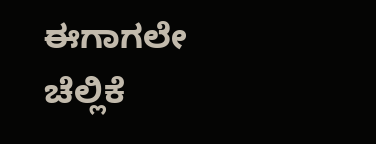ಈಗಾಗಲೇ ಚೆಲ್ಲಿಕೆ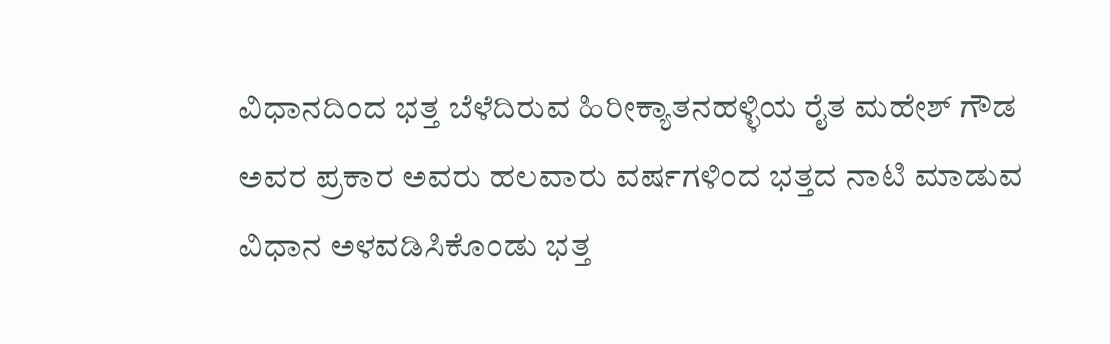ವಿಧಾನದಿಂದ ಭತ್ತ ಬೆಳೆದಿರುವ ಹಿರೀಕ್ಯಾತನಹಳ್ಳಿಯ ರೈತ ಮಹೇಶ್ ಗೌಡ ಅವರ ಪ್ರಕಾರ ಅವರು ಹಲವಾರು ವರ್ಷಗಳಿಂದ ಭತ್ತದ ನಾಟಿ ಮಾಡುವ ವಿಧಾನ ಅಳವಡಿಸಿಕೊಂಡು ಭತ್ತ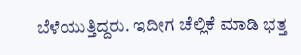ಬೆಳೆಯುತ್ತಿದ್ದರು. ಇದೀಗ ಚೆಲ್ಲಿಕೆ ಮಾಡಿ ಭತ್ತ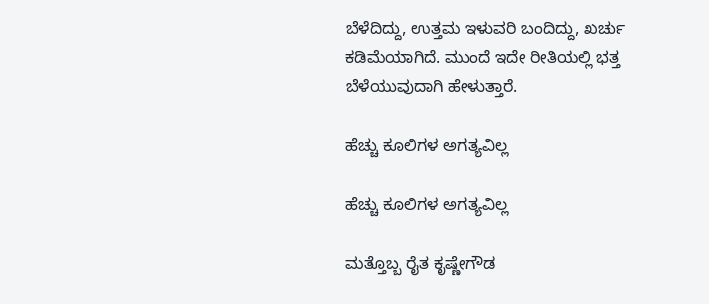ಬೆಳೆದಿದ್ದು, ಉತ್ತಮ ಇಳುವರಿ ಬಂದಿದ್ದು, ಖರ್ಚು ಕಡಿಮೆಯಾಗಿದೆ. ಮುಂದೆ ಇದೇ ರೀತಿಯಲ್ಲಿ ಭತ್ತ ಬೆಳೆಯುವುದಾಗಿ ಹೇಳುತ್ತಾರೆ.

ಹೆಚ್ಚು ಕೂಲಿಗಳ ಅಗತ್ಯವಿಲ್ಲ

ಹೆಚ್ಚು ಕೂಲಿಗಳ ಅಗತ್ಯವಿಲ್ಲ

ಮತ್ತೊಬ್ಬ ರೈತ ಕೃಷ್ಣೇಗೌಡ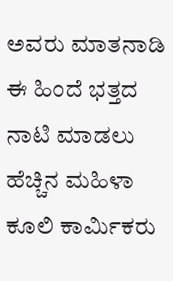ಅವರು ಮಾತನಾಡಿ ಈ ಹಿಂದೆ ಭತ್ತದ ನಾಟಿ ಮಾಡಲು ಹೆಚ್ಚಿನ ಮಹಿಳಾ ಕೂಲಿ ಕಾರ್ಮಿಕರು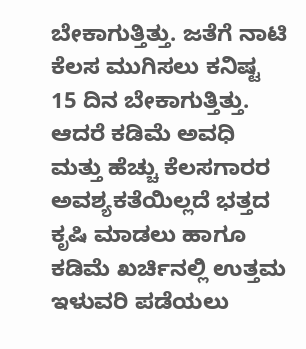ಬೇಕಾಗುತ್ತಿತ್ತು. ಜತೆಗೆ ನಾಟಿ ಕೆಲಸ ಮುಗಿಸಲು ಕನಿಷ್ಟ 15 ದಿನ ಬೇಕಾಗುತ್ತಿತ್ತು. ಆದರೆ ಕಡಿಮೆ ಅವಧಿ ಮತ್ತು ಹೆಚ್ಚು ಕೆಲಸಗಾರರ ಅವಶ್ಯಕತೆಯಿಲ್ಲದೆ ಭತ್ತದ ಕೃಷಿ ಮಾಡಲು ಹಾಗೂ ಕಡಿಮೆ ಖರ್ಚಿನಲ್ಲಿ ಉತ್ತಮ ಇಳುವರಿ ಪಡೆಯಲು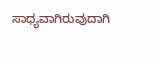ಸಾಧ್ಯವಾಗಿರುವುದಾಗಿ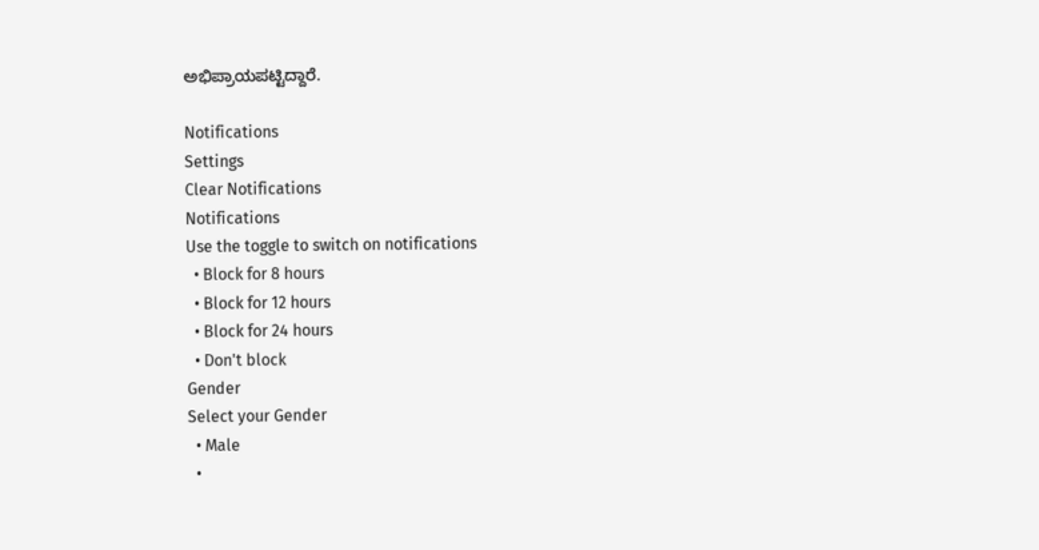ಅಭಿಪ್ರಾಯಪಟ್ಟಿದ್ದಾರೆ.

Notifications
Settings
Clear Notifications
Notifications
Use the toggle to switch on notifications
  • Block for 8 hours
  • Block for 12 hours
  • Block for 24 hours
  • Don't block
Gender
Select your Gender
  • Male
  •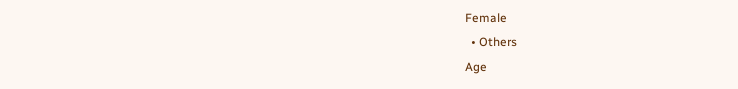Female
  • Others
Age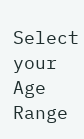Select your Age Range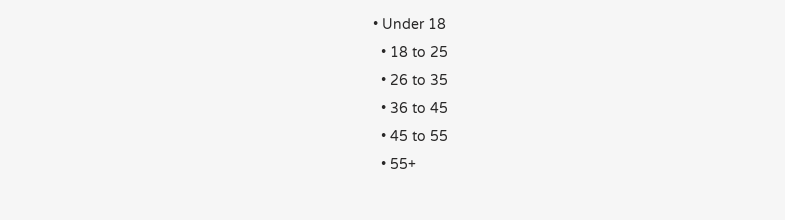• Under 18
  • 18 to 25
  • 26 to 35
  • 36 to 45
  • 45 to 55
  • 55+